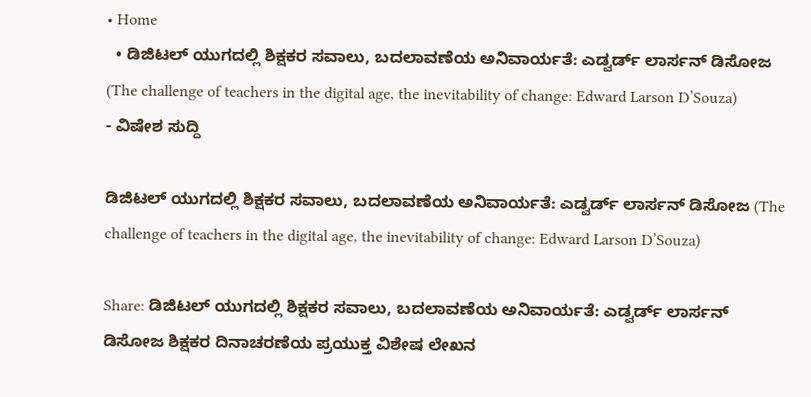• Home
  • ಡಿಜಿಟಲ್ ಯುಗದಲ್ಲಿ ಶಿಕ್ಷಕರ ಸವಾಲು, ಬದಲಾವಣೆಯ ಅನಿವಾರ್ಯತೆ: ಎಡ್ವರ್ಡ್ ಲಾರ್ಸನ್ ಡಿಸೋಜ (The challenge of teachers in the digital age, the inevitability of change: Edward Larson D’Souza)
- ವಿಷೇಶ ಸುದ್ದಿ

ಡಿಜಿಟಲ್ ಯುಗದಲ್ಲಿ ಶಿಕ್ಷಕರ ಸವಾಲು, ಬದಲಾವಣೆಯ ಅನಿವಾರ್ಯತೆ: ಎಡ್ವರ್ಡ್ ಲಾರ್ಸನ್ ಡಿಸೋಜ (The challenge of teachers in the digital age, the inevitability of change: Edward Larson D’Souza)

Share: ಡಿಜಿಟಲ್ ಯುಗದಲ್ಲಿ ಶಿಕ್ಷಕರ ಸವಾಲು, ಬದಲಾವಣೆಯ ಅನಿವಾರ್ಯತೆ: ಎಡ್ವರ್ಡ್ ಲಾರ್ಸನ್ ಡಿಸೋಜ ಶಿಕ್ಷಕರ ದಿನಾಚರಣೆಯ ಪ್ರಯುಕ್ತ ವಿಶೇಷ ಲೇಖನ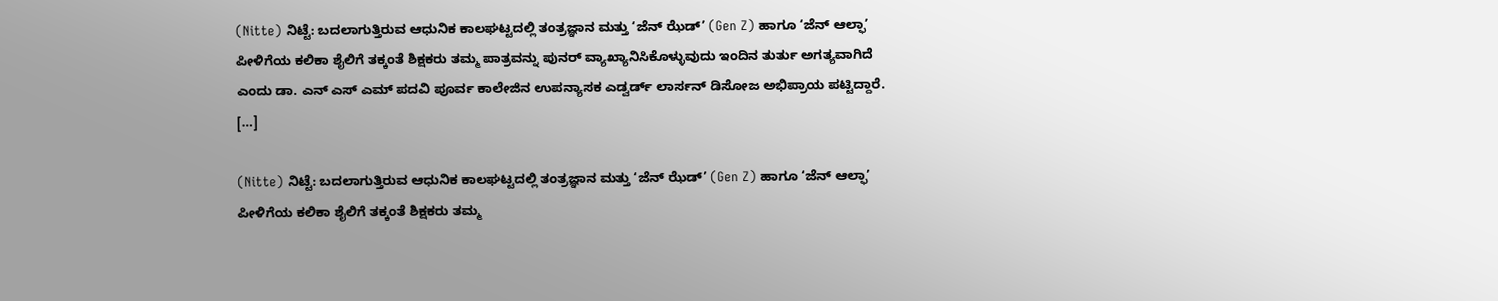(Nitte) ನಿಟ್ಟೆ: ಬದಲಾಗುತ್ತಿರುವ ಆಧುನಿಕ ಕಾಲಘಟ್ಟದಲ್ಲಿ ತಂತ್ರಜ್ಞಾನ ಮತ್ತು ‘ಜೆನ್ ಝೆಡ್’ (Gen Z) ಹಾಗೂ ‘ಜೆನ್ ಆಲ್ಫಾ’ ಪೀಳಿಗೆಯ ಕಲಿಕಾ ಶೈಲಿಗೆ ತಕ್ಕಂತೆ ಶಿಕ್ಷಕರು ತಮ್ಮ ಪಾತ್ರವನ್ನು ಪುನರ್ ವ್ಯಾಖ್ಯಾನಿಸಿಕೊಳ್ಳುವುದು ಇಂದಿನ ತುರ್ತು ಅಗತ್ಯವಾಗಿದೆ ಎಂದು ಡಾ. ಎನ್‌ ಎಸ್‌ ಎಮ್‌ ಪದವಿ ಪೂರ್ವ ಕಾಲೇಜಿನ ಉಪನ್ಯಾಸಕ ಎಡ್ವರ್ಡ್ ಲಾರ್ಸನ್ ಡಿಸೋಜ ಅಭಿಪ್ರಾಯ ಪಟ್ಟಿದ್ದಾರೆ. […]

(Nitte) ನಿಟ್ಟೆ: ಬದಲಾಗುತ್ತಿರುವ ಆಧುನಿಕ ಕಾಲಘಟ್ಟದಲ್ಲಿ ತಂತ್ರಜ್ಞಾನ ಮತ್ತು ‘ಜೆನ್ ಝೆಡ್’ (Gen Z) ಹಾಗೂ ‘ಜೆನ್ ಆಲ್ಫಾ’ ಪೀಳಿಗೆಯ ಕಲಿಕಾ ಶೈಲಿಗೆ ತಕ್ಕಂತೆ ಶಿಕ್ಷಕರು ತಮ್ಮ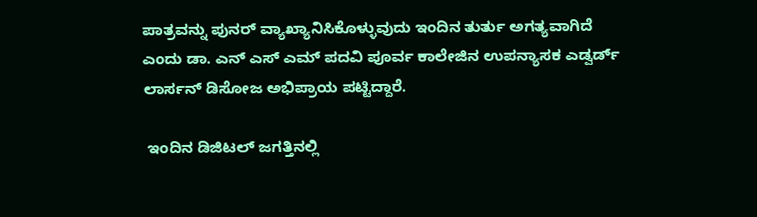ಪಾತ್ರವನ್ನು ಪುನರ್ ವ್ಯಾಖ್ಯಾನಿಸಿಕೊಳ್ಳುವುದು ಇಂದಿನ ತುರ್ತು ಅಗತ್ಯವಾಗಿದೆ ಎಂದು ಡಾ. ಎನ್‌ ಎಸ್‌ ಎಮ್‌ ಪದವಿ ಪೂರ್ವ ಕಾಲೇಜಿನ ಉಪನ್ಯಾಸಕ ಎಡ್ವರ್ಡ್ ಲಾರ್ಸನ್ ಡಿಸೋಜ ಅಭಿಪ್ರಾಯ ಪಟ್ಟಿದ್ದಾರೆ.

 ಇಂದಿನ ಡಿಜಿಟಲ್ ಜಗತ್ತಿನಲ್ಲಿ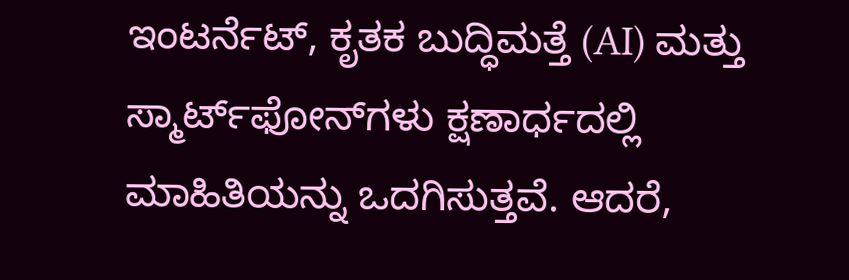ಇಂಟರ್ನೆಟ್, ಕೃತಕ ಬುದ್ಧಿಮತ್ತೆ (AI) ಮತ್ತು ಸ್ಮಾರ್ಟ್‌ಫೋನ್‌ಗಳು ಕ್ಷಣಾರ್ಧದಲ್ಲಿ ಮಾಹಿತಿಯನ್ನು ಒದಗಿಸುತ್ತವೆ. ಆದರೆ,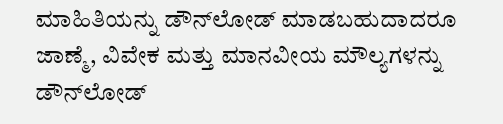ಮಾಹಿತಿಯನ್ನು ಡೌನ್‌ಲೋಡ್ ಮಾಡಬಹುದಾದರೂ ಜಾಣ್ಮೆ, ವಿವೇಕ ಮತ್ತು ಮಾನವೀಯ ಮೌಲ್ಯಗಳನ್ನು ಡೌನ್‌ಲೋಡ್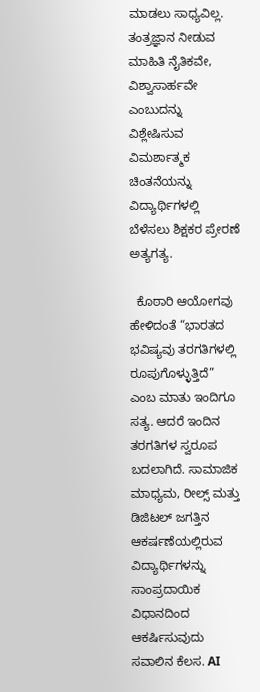ಮಾಡಲು ಸಾಧ್ಯವಿಲ್ಲ. ತಂತ್ರಜ್ಞಾನ ನೀಡುವ ಮಾಹಿತಿ ನೈತಿಕವೇ, ವಿಶ್ವಾಸಾರ್ಹವೇ ಎಂಬುದನ್ನು ವಿಶ್ಲೇಷಿಸುವ ವಿಮರ್ಶಾತ್ಮಕ ಚಿಂತನೆಯನ್ನು ವಿದ್ಯಾರ್ಥಿಗಳಲ್ಲಿ ಬೆಳೆಸಲು ಶಿಕ್ಷಕರ ಪ್ರೇರಣೆ ಅತ್ಯಗತ್ಯ.

  ಕೊಠಾರಿ ಆಯೋಗವು ಹೇಳಿದಂತೆ “ಭಾರತದ ಭವಿಷ್ಯವು ತರಗತಿಗಳಲ್ಲಿ ರೂಪುಗೊಳ್ಳುತ್ತಿದೆ” ಎಂಬ ಮಾತು ಇಂದಿಗೂ ಸತ್ಯ. ಆದರೆ ಇಂದಿನ ತರಗತಿಗಳ ಸ್ವರೂಪ ಬದಲಾಗಿದೆ. ಸಾಮಾಜಿಕ ಮಾಧ್ಯಮ, ರೀಲ್ಸ್ ಮತ್ತು ಡಿಜಿಟಲ್ ಜಗತ್ತಿನ ಆಕರ್ಷಣೆಯಲ್ಲಿರುವ ವಿದ್ಯಾರ್ಥಿಗಳನ್ನು ಸಾಂಪ್ರದಾಯಿಕ ವಿಧಾನದಿಂದ ಆಕರ್ಷಿಸುವುದು ಸವಾಲಿನ ಕೆಲಸ. AI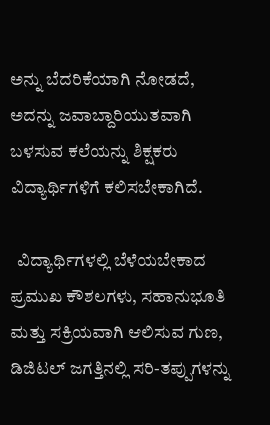ಅನ್ನು ಬೆದರಿಕೆಯಾಗಿ ನೋಡದೆ, ಅದನ್ನು ಜವಾಬ್ದಾರಿಯುತವಾಗಿ ಬಳಸುವ ಕಲೆಯನ್ನು ಶಿಕ್ಷಕರು ವಿದ್ಯಾರ್ಥಿಗಳಿಗೆ ಕಲಿಸಬೇಕಾಗಿದೆ.

  ವಿದ್ಯಾರ್ಥಿಗಳಲ್ಲಿ ಬೆಳೆಯಬೇಕಾದ ಪ್ರಮುಖ ಕೌಶಲಗಳು, ಸಹಾನುಭೂತಿ ಮತ್ತು ಸಕ್ರಿಯವಾಗಿ ಆಲಿಸುವ ಗುಣ, ಡಿಜಿಟಲ್ ಜಗತ್ತಿನಲ್ಲಿ ಸರಿ-ತಪ್ಪುಗಳನ್ನು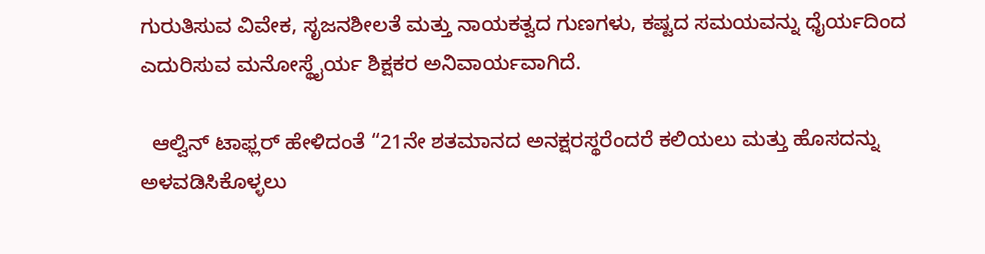ಗುರುತಿಸುವ ವಿವೇಕ, ಸೃಜನಶೀಲತೆ ಮತ್ತು ನಾಯಕತ್ವದ ಗುಣಗಳು, ಕಷ್ಟದ ಸಮಯವನ್ನು ಧೈರ್ಯದಿಂದ ಎದುರಿಸುವ ಮನೋಸ್ಥೈರ್ಯ ಶಿಕ್ಷಕರ ಅನಿವಾರ್ಯವಾಗಿದೆ.

  ಆಲ್ವಿನ್ ಟಾಫ್ಲರ್ ಹೇಳಿದಂತೆ “21ನೇ ಶತಮಾನದ ಅನಕ್ಷರಸ್ಥರೆಂದರೆ ಕಲಿಯಲು ಮತ್ತು ಹೊಸದನ್ನು ಅಳವಡಿಸಿಕೊಳ್ಳಲು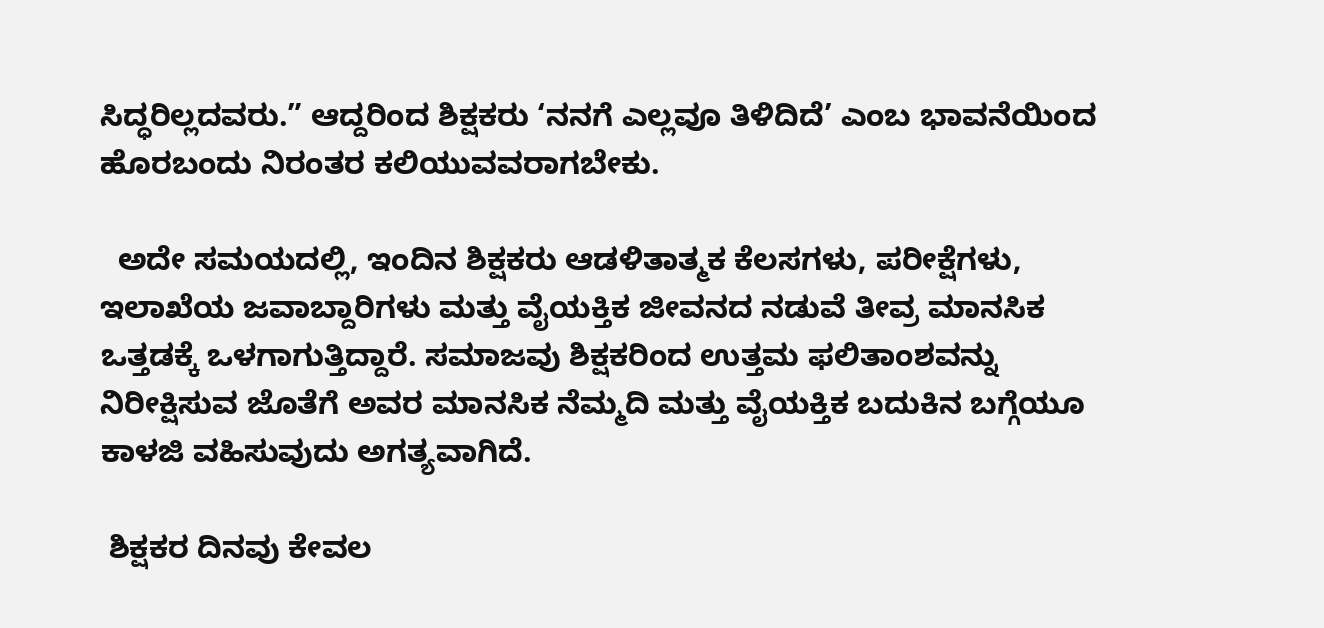ಸಿದ್ಧರಿಲ್ಲದವರು.” ಆದ್ದರಿಂದ ಶಿಕ್ಷಕರು ‘ನನಗೆ ಎಲ್ಲವೂ ತಿಳಿದಿದೆ’ ಎಂಬ ಭಾವನೆಯಿಂದ ಹೊರಬಂದು ನಿರಂತರ ಕಲಿಯುವವರಾಗಬೇಕು.

  ಅದೇ ಸಮಯದಲ್ಲಿ, ಇಂದಿನ ಶಿಕ್ಷಕರು ಆಡಳಿತಾತ್ಮಕ ಕೆಲಸಗಳು, ಪರೀಕ್ಷೆಗಳು, ಇಲಾಖೆಯ ಜವಾಬ್ದಾರಿಗಳು ಮತ್ತು ವೈಯಕ್ತಿಕ ಜೀವನದ ನಡುವೆ ತೀವ್ರ ಮಾನಸಿಕ ಒತ್ತಡಕ್ಕೆ ಒಳಗಾಗುತ್ತಿದ್ದಾರೆ. ಸಮಾಜವು ಶಿಕ್ಷಕರಿಂದ ಉತ್ತಮ ಫಲಿತಾಂಶವನ್ನು ನಿರೀಕ್ಷಿಸುವ ಜೊತೆಗೆ ಅವರ ಮಾನಸಿಕ ನೆಮ್ಮದಿ ಮತ್ತು ವೈಯಕ್ತಿಕ ಬದುಕಿನ ಬಗ್ಗೆಯೂ ಕಾಳಜಿ ವಹಿಸುವುದು ಅಗತ್ಯವಾಗಿದೆ.

 ಶಿಕ್ಷಕರ ದಿನವು ಕೇವಲ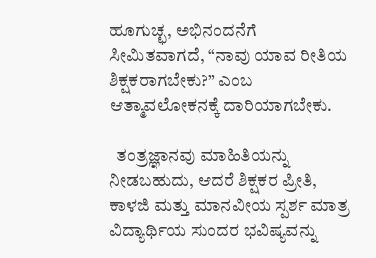ಹೂಗುಚ್ಛ, ಅಭಿನಂದನೆಗೆ ಸೀಮಿತವಾಗದೆ, “ನಾವು ಯಾವ ರೀತಿಯ ಶಿಕ್ಷಕರಾಗಬೇಕು?” ಎಂಬ ಆತ್ಮಾವಲೋಕನಕ್ಕೆ ದಾರಿಯಾಗಬೇಕು.

  ತಂತ್ರಜ್ಞಾನವು ಮಾಹಿತಿಯನ್ನು ನೀಡಬಹುದು, ಆದರೆ ಶಿಕ್ಷಕರ ಪ್ರೀತಿ, ಕಾಳಜಿ ಮತ್ತು ಮಾನವೀಯ ಸ್ಪರ್ಶ ಮಾತ್ರ ವಿದ್ಯಾರ್ಥಿಯ ಸುಂದರ ಭವಿಷ್ಯವನ್ನು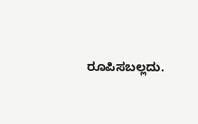ರೂಪಿಸಬಲ್ಲದು.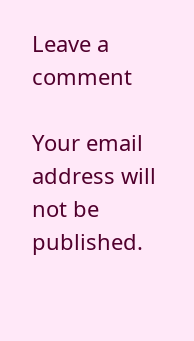Leave a comment

Your email address will not be published.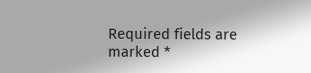Required fields are marked *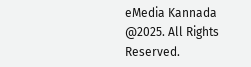eMedia Kannada  @2025. All Rights Reserved.